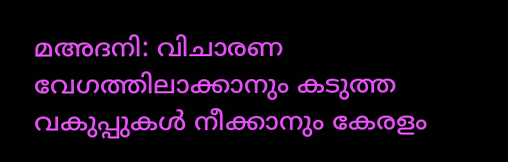മഅദനി: വിചാരണ വേഗത്തിലാക്കാനും കടുത്ത വകുപ്പുകള്‍ നീക്കാനും കേരളം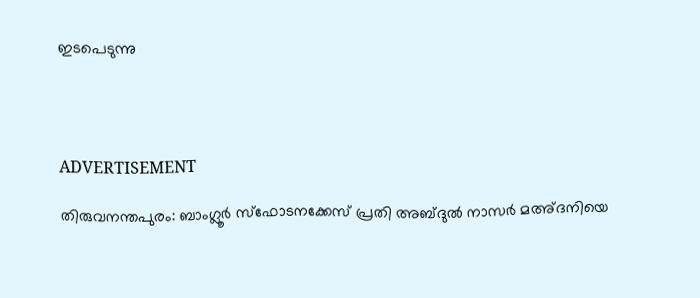ഇടപെടുന്നു




ADVERTISEMENT

തിരുവനന്തപുരം: ബാംഗ്ലൂര്‍ സ്‌ഫോടനക്കേസ് പ്രതി അബ്ദുല്‍ നാസര്‍ മഅ്ദനിയെ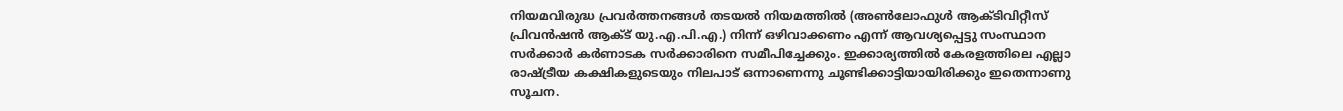നിയമവിരുദ്ധ പ്രവര്‍ത്തനങ്ങള്‍ തടയല്‍ നിയമത്തില്‍ (അണ്‍ലോഫുള്‍ ആക്ടിവിറ്റീസ് പ്രിവന്‍ഷന്‍ ആക്ട് യു.എ.പി.എ.) നിന്ന് ഒഴിവാക്കണം എന്ന് ആവശ്യപ്പെട്ടു സംസ്ഥാന സര്‍ക്കാര്‍ കര്‍ണാടക സര്‍ക്കാരിനെ സമീപിച്ചേക്കും. ഇക്കാര്യത്തില്‍ കേരളത്തിലെ എല്ലാ രാഷ്ട്രീയ കക്ഷികളുടെയും നിലപാട് ഒന്നാണെന്നു ചൂണ്ടിക്കാട്ടിയായിരിക്കും ഇതെന്നാണു സൂചന.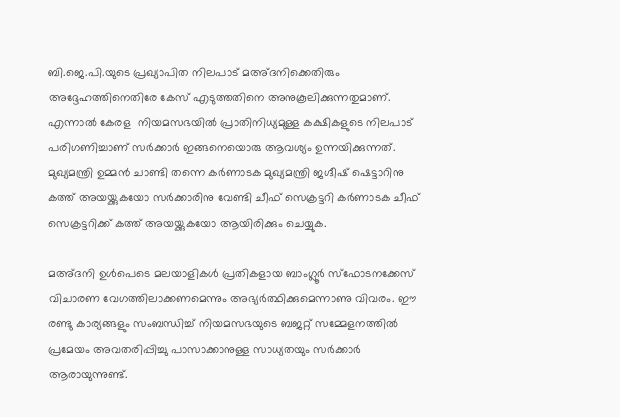ബി.ജെ.പി.യുടെ പ്രഖ്യാപിത നിലപാട് മഅ്ദനിക്കെതിരും അദ്ദേഹത്തിനെതിരേ കേസ് എടുത്തതിനെ അനുകൂലിക്കുന്നതുമാണ്. എന്നാല്‍ കേരള  നിയമസഭയില്‍ പ്രാതിനിധ്യമുള്ള കക്ഷികളുടെ നിലപാട് പരിഗണിച്ചാണ് സര്‍ക്കാര്‍ ഇങ്ങനെയൊരു ആവശ്യം ഉന്നയിക്കുന്നത്. മുഖ്യമന്ത്രി ഉമ്മന്‍ ചാണ്ടി തന്നെ കര്‍ണാടക മുഖ്യമന്ത്രി ജഗ്ദീഷ് ഷെട്ടാറിനു കത്ത് അയയ്ക്കുകയോ സര്‍ക്കാരിനു വേണ്ടി ചീഫ് സെക്രട്ടറി കര്‍ണാടക ചീഫ് സെക്രട്ടറിക്ക് കത്ത് അയയ്ക്കുകയോ ആയിരിക്കും ചെയ്യുക.

മഅ്ദനി ഉള്‍പെടെ മലയാളികള്‍ പ്രതികളായ ബാംഗ്ലൂര്‍ സ്‌ഫോടനക്കേസ് വിചാരണ വേഗത്തിലാക്കണമെന്നും അഭ്യര്‍ത്ഥിക്കുമെന്നാണു വിവരം. ഈ രണ്ടു കാര്യങ്ങളും സംബന്ധിച്ച് നിയമസഭയുടെ ബജറ്റ് സമ്മേളനത്തില്‍ പ്രമേയം അവതരിപ്പിച്ചു പാസാക്കാനുള്ള സാധ്യതയും സര്‍ക്കാര്‍ ആരായുന്നുണ്ട്.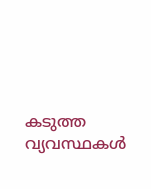കടുത്ത വ്യവസ്ഥകള്‍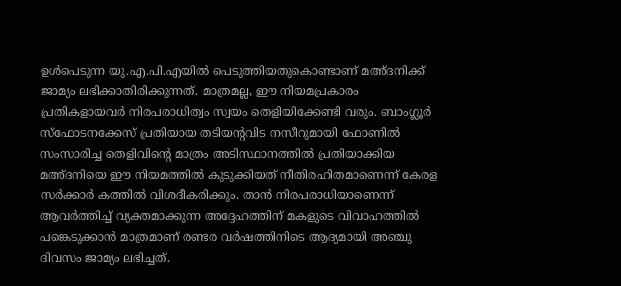ഉള്‍പെടുന്ന യു.എ.പി.എയില്‍ പെടുത്തിയതുകൊണ്ടാണ് മഅ്ദനിക്ക് ജാമ്യം ലഭിക്കാതിരിക്കുന്നത്. മാത്രമല്ല, ഈ നിയമപ്രകാരം പ്രതികളായവര്‍ നിരപരാധിത്വം സ്വയം തെളിയിക്കേണ്ടി വരും. ബാംഗ്ലൂര്‍ സ്‌ഫോടനക്കേസ് പ്രതിയായ തടിയന്റവിട നസീറുമായി ഫോണില്‍ സംസാരിച്ച തെളിവിന്റെ മാത്രം അടിസ്ഥാനത്തില്‍ പ്രതിയാക്കിയ മഅ്ദനിയെ ഈ നിയമത്തില്‍ കുടുക്കിയത് നീതിരഹിതമാണെന്ന് കേരള സര്‍ക്കാര്‍ കത്തില്‍ വിശദീകരിക്കും. താന്‍ നിരപരാധിയാണെന്ന് ആവര്‍ത്തിച്ച് വ്യക്തമാക്കുന്ന അദ്ദേഹത്തിന് മകളുടെ വിവാഹത്തില്‍ പങ്കെടുക്കാന്‍ മാത്രമാണ് രണ്ടര വര്‍ഷത്തിനിടെ ആദ്യമായി അഞ്ചു ദിവസം ജാമ്യം ലഭിച്ചത്.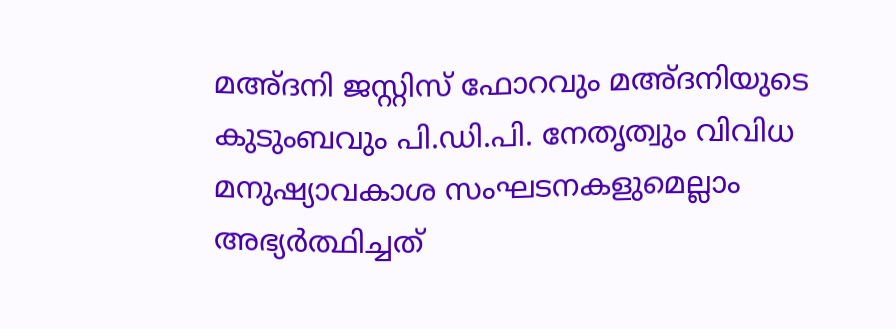മഅ്ദനി ജസ്റ്റിസ് ഫോറവും മഅ്ദനിയുടെ കുടുംബവും പി.ഡി.പി. നേതൃത്വും വിവിധ മനുഷ്യാവകാശ സംഘടനകളുമെല്ലാം അഭ്യര്‍ത്ഥിച്ചത്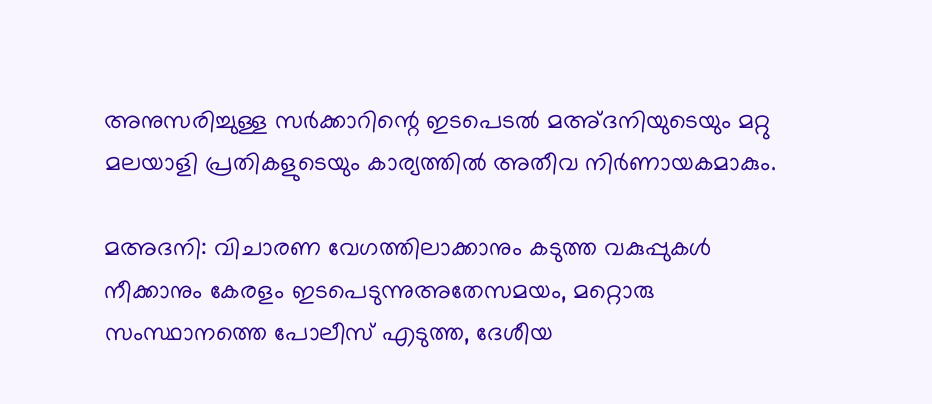അനുസരിച്ചുള്ള സര്‍ക്കാറിന്റെ ഇടപെടല്‍ മഅ്ദനിയുടെയും മറ്റു മലയാളി പ്രതികളുടെയും കാര്യത്തില്‍ അതീവ നിര്‍ണായകമാകും.

മഅദനി: വിചാരണ വേഗത്തിലാക്കാനും കടുത്ത വകുപ്പുകള്‍ നീക്കാനും കേരളം ഇടപെടുന്നുഅതേസമയം, മറ്റൊരു സംസ്ഥാനത്തെ പോലീസ് എടുത്ത, ദേശീയ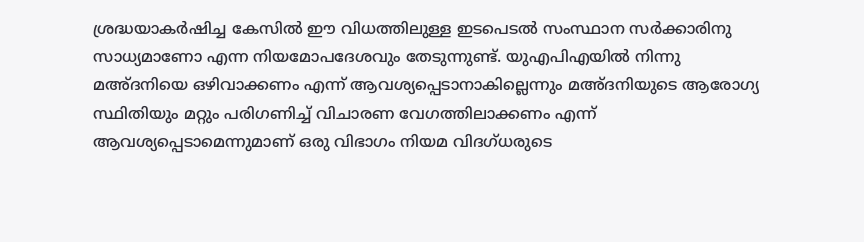ശ്രദ്ധയാകര്‍ഷിച്ച കേസില്‍ ഈ വിധത്തിലുള്ള ഇടപെടല്‍ സംസ്ഥാന സര്‍ക്കാരിനു സാധ്യമാണോ എന്ന നിയമോപദേശവും തേടുന്നുണ്ട്. യുഎപിഎയില്‍ നിന്നു മഅ്ദനിയെ ഒഴിവാക്കണം എന്ന് ആവശ്യപ്പെടാനാകില്ലെന്നും മഅ്ദനിയുടെ ആരോഗ്യ സ്ഥിതിയും മറ്റും പരിഗണിച്ച് വിചാരണ വേഗത്തിലാക്കണം എന്ന് ആവശ്യപ്പെടാമെന്നുമാണ് ഒരു വിഭാഗം നിയമ വിദഗ്ധരുടെ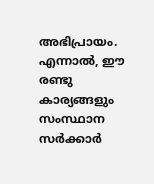അഭിപ്രായം. എന്നാല്‍, ഈ രണ്ടു കാര്യങ്ങളും സംസ്ഥാന സര്‍ക്കാര്‍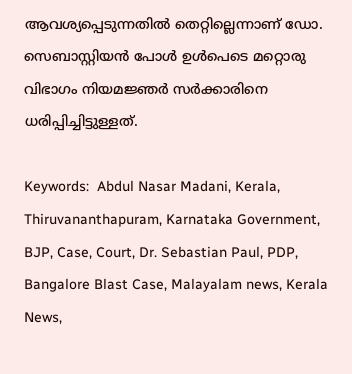ആവശ്യപ്പെടുന്നതില്‍ തെറ്റില്ലെന്നാണ് ഡോ. സെബാസ്റ്റിയന്‍ പോള്‍ ഉള്‍പെടെ മറ്റൊരു വിഭാഗം നിയമജ്ഞര്‍ സര്‍ക്കാരിനെ ധരിപ്പിച്ചിട്ടുള്ളത്.

Keywords:  Abdul Nasar Madani, Kerala, Thiruvananthapuram, Karnataka Government, BJP, Case, Court, Dr. Sebastian Paul, PDP, Bangalore Blast Case, Malayalam news, Kerala News,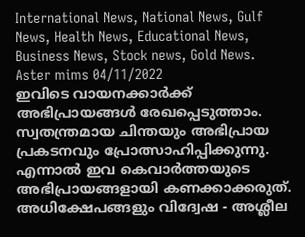International News, National News, Gulf News, Health News, Educational News, Business News, Stock news, Gold News.
Aster mims 04/11/2022
ഇവിടെ വായനക്കാർക്ക് അഭിപ്രായങ്ങൾ രേഖപ്പെടുത്താം. സ്വതന്ത്രമായ ചിന്തയും അഭിപ്രായ പ്രകടനവും പ്രോത്സാഹിപ്പിക്കുന്നു. എന്നാൽ ഇവ കെവാർത്തയുടെ അഭിപ്രായങ്ങളായി കണക്കാക്കരുത്. അധിക്ഷേപങ്ങളും വിദ്വേഷ - അശ്ലീല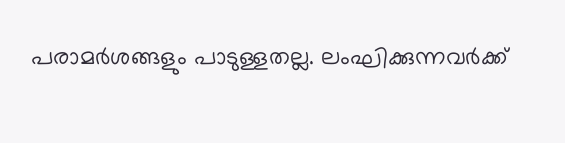പരാമർശങ്ങളും പാടുള്ളതല്ല. ലംഘിക്കുന്നവർക്ക്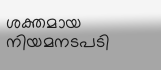ശക്തമായ നിയമനടപടി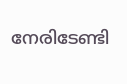നേരിടേണ്ടി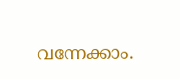വന്നേക്കാം.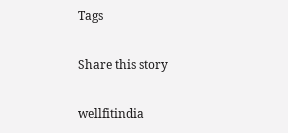Tags

Share this story

wellfitindia